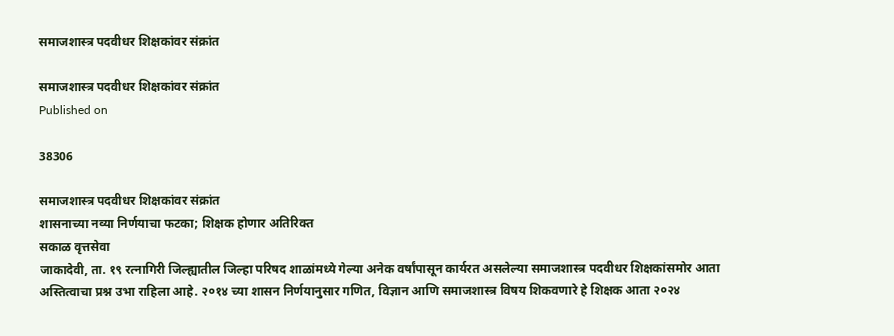समाजशास्त्र पदवीधर शिक्षकांवर संक्रांत

समाजशास्त्र पदवीधर शिक्षकांवर संक्रांत
Published on

38306

समाजशास्त्र पदवीधर शिक्षकांवर संक्रांत
शासनाच्या नव्या निर्णयाचा फटका; शिक्षक होणार अतिरिक्त
सकाळ वृत्तसेवा
जाकादेवी, ता. १९ रत्नागिरी जिल्ह्यातील जिल्हा परिषद शाळांमध्ये गेल्या अनेक वर्षांपासून कार्यरत असलेल्या समाजशास्त्र पदवीधर शिक्षकांसमोर आता अस्तित्वाचा प्रश्न उभा राहिला आहे. २०१४ च्या शासन निर्णयानुसार गणित, विज्ञान आणि समाजशास्त्र विषय शिकवणारे हे शिक्षक आता २०२४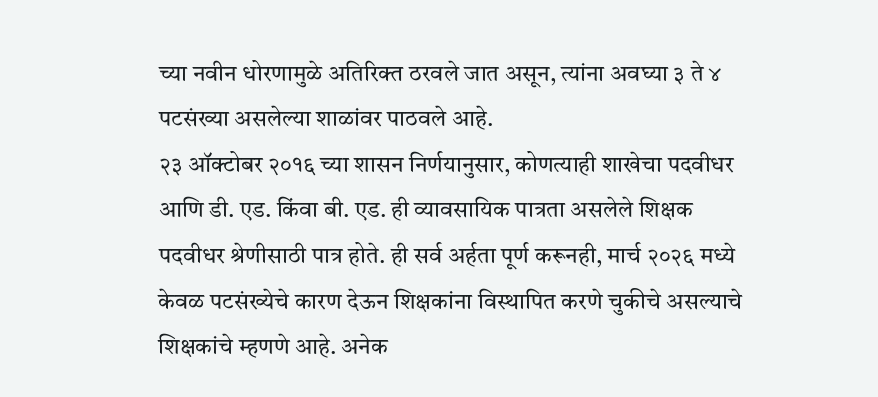च्या नवीन धोरणामुळे अतिरिक्त ठरवले जात असून, त्यांना अवघ्या ३ ते ४ पटसंख्या असलेल्या शाळांवर पाठवले आहे.
२३ ऑक्टोबर २०१६ च्या शासन निर्णयानुसार, कोणत्याही शाखेचा पदवीधर आणि डी. एड. किंवा बी. एड. ही व्यावसायिक पात्रता असलेले शिक्षक पदवीधर श्रेणीसाठी पात्र होते. ही सर्व अर्हता पूर्ण करूनही, मार्च २०२६ मध्ये केवळ पटसंख्येचे कारण देऊन शिक्षकांना विस्थापित करणे चुकीचे असल्याचे शिक्षकांचे म्हणणे आहे. अनेक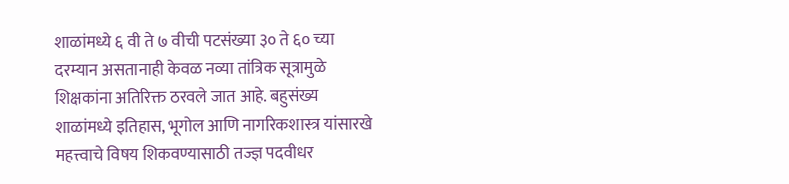शाळांमध्ये ६ वी ते ७ वीची पटसंख्या ३० ते ६० च्या दरम्यान असतानाही केवळ नव्या तांत्रिक सूत्रामुळे शिक्षकांना अतिरिक्त ठरवले जात आहे. बहुसंख्य शाळांमध्ये इतिहास, भूगोल आणि नागरिकशास्त्र यांसारखे महत्त्वाचे विषय शिकवण्यासाठी तज्ज्ञ पदवीधर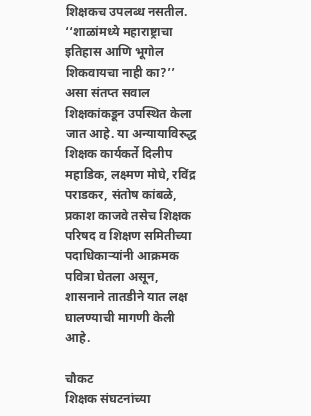शिक्षकच उपलब्ध नसतील. ‘‘शाळांमध्ये महाराष्ट्राचा इतिहास आणि भूगोल शिकवायचा नाही का?’’ असा संतप्त सवाल शिक्षकांकडून उपस्थित केला जात आहे. या अन्यायाविरुद्ध शिक्षक कार्यकर्ते दिलीप महाडिक, लक्ष्मण मोघे, रविंद्र पराडकर, संतोष कांबळे, प्रकाश काजवे तसेच शिक्षक परिषद व शिक्षण समितीच्या पदाधिकाऱ्यांनी आक्रमक पवित्रा घेतला असून, शासनाने तातडीने यात लक्ष घालण्याची मागणी केली आहे.

चौकट
शिक्षक संघटनांच्या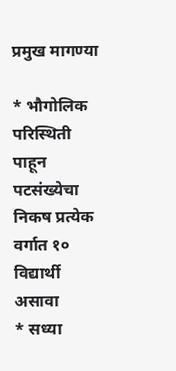प्रमुख मागण्या

* भौगोलिक परिस्थिती पाहून पटसंख्येचा निकष प्रत्येक वर्गात १० विद्यार्थी असावा
* सध्या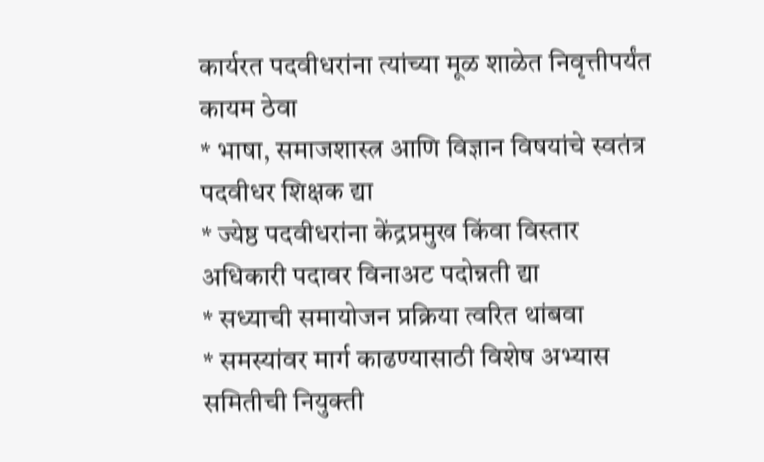कार्यरत पदवीधरांना त्यांच्या मूळ शाळेत निवृत्तीपर्यंत कायम ठेवा
* भाषा, समाजशास्त्र आणि विज्ञान विषयांचे स्वतंत्र पदवीधर शिक्षक द्या
* ज्येष्ठ पदवीधरांना केंद्रप्रमुख किंवा विस्तार अधिकारी पदावर विनाअट पदोन्नती द्या
* सध्याची समायोजन प्रक्रिया त्वरित थांबवा
* समस्यांवर मार्ग काढण्यासाठी विशेष अभ्यास समितीची नियुक्ती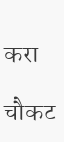करा

चौकट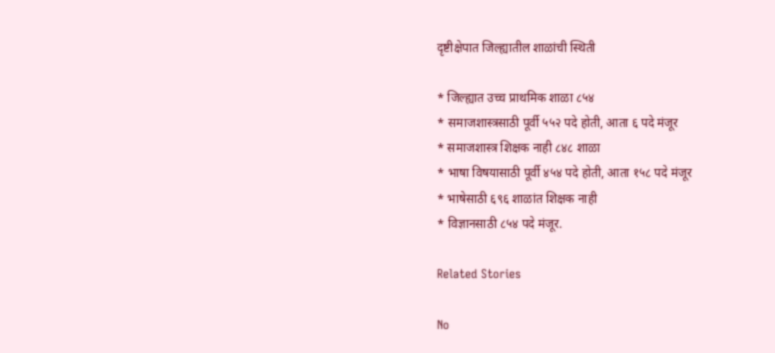दृष्टीक्षेपात जिल्ह्यातील शाळांची स्थिती

* जिल्ह्यात उच्च प्राथमिक शाळा ८५४
* समाजशास्त्रसाठी पूर्वी ५५२ पदे होती, आता ६ पदे मंजूर
* समाजशास्त्र शिक्षक नाही ८४८ शाळा
* भाषा विषयासाठी पूर्वी ४५४ पदे होती, आता १५८ पदे मंजूर
* भाषेसाठी ६९६ शाळांत शिक्षक नाही
* विज्ञानसाठी ८५४ पदे मंजूर.

Related Stories

No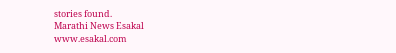stories found.
Marathi News Esakal
www.esakal.com